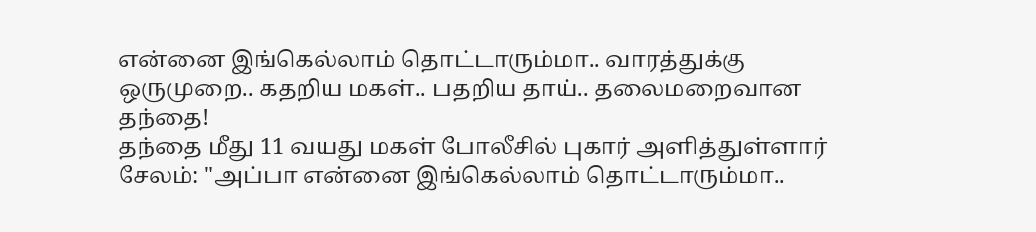என்னை இங்கெல்லாம் தொட்டாரும்மா.. வாரத்துக்கு ஒருமுறை.. கதறிய மகள்.. பதறிய தாய்.. தலைமறைவான தந்தை!
தந்தை மீது 11 வயது மகள் போலீசில் புகார் அளித்துள்ளார்
சேலம்: "அப்பா என்னை இங்கெல்லாம் தொட்டாரும்மா..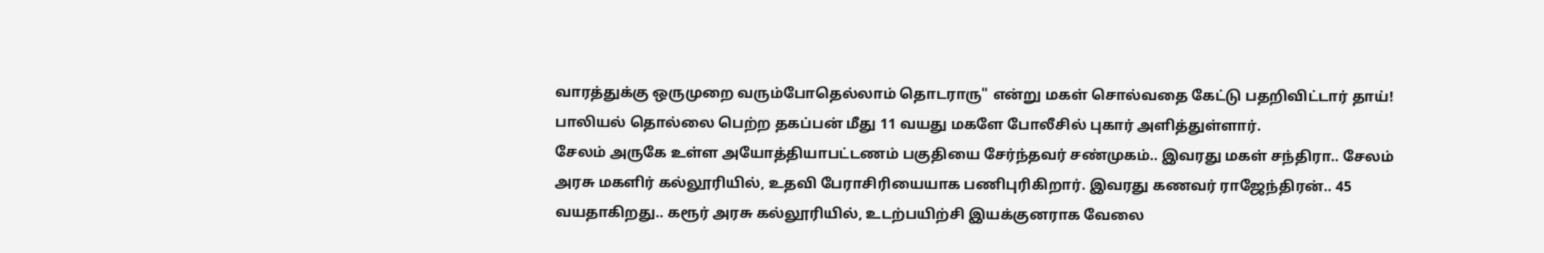வாரத்துக்கு ஒருமுறை வரும்போதெல்லாம் தொடராரு" என்று மகள் சொல்வதை கேட்டு பதறிவிட்டார் தாய்! பாலியல் தொல்லை பெற்ற தகப்பன் மீது 11 வயது மகளே போலீசில் புகார் அளித்துள்ளார்.
சேலம் அருகே உள்ள அயோத்தியாபட்டணம் பகுதியை சேர்ந்தவர் சண்முகம்.. இவரது மகள் சந்திரா.. சேலம் அரசு மகளிர் கல்லூரியில், உதவி பேராசிரியையாக பணிபுரிகிறார். இவரது கணவர் ராஜேந்திரன்.. 45 வயதாகிறது.. கரூர் அரசு கல்லூரியில், உடற்பயிற்சி இயக்குனராக வேலை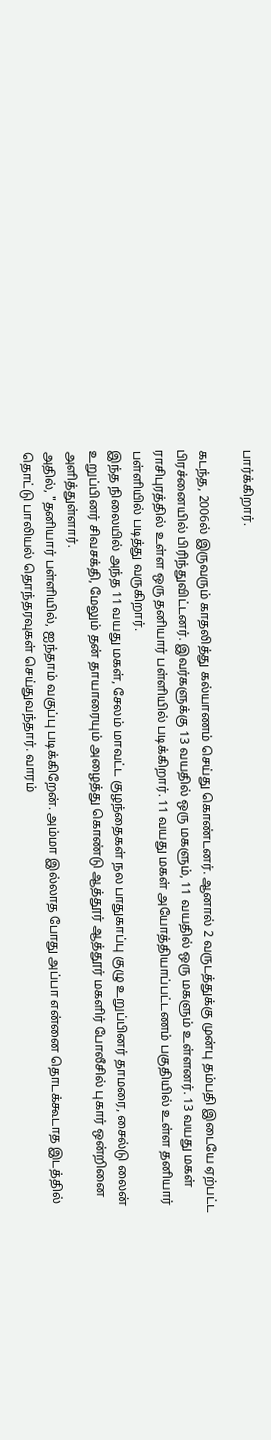பார்க்கிறார்.

கடந்த, 2006ல் இருவரும் காதலித்து கல்யாணம் செய்து கொண்டனர். ஆனால் 2 வருடத்துக்கு முன்பு தம்பதி இடையே ஏற்பட்ட பிரச்னையில் பிரிந்துவிட்டனர். இவர்களுக்கு 13 வயதில் ஒரு மகளும், 11 வயதில் ஒரு மகளும் உள்ளனர். 13 வயது மகள் ராசிபுரத்தில் உள்ள ஒரு தனியார் பள்ளியில் படிக்கிறார். 11 வயது மகள் அயோத்தியாப்பட்டணம் பகுதியில் உள்ள தனியார் பள்ளியில் படித்து வருகிறார்.
இந்த நிலையில் அந்த 11 வயது மகள், சேலம் மாவட்ட குழந்தைகள் நல பாதுகாப்பு குழு உறுப்பினர் தாமரை, சைல்டு லைன் உறுப்பினர் சிவசக்தி, மேலும் தன் தாயாரையும் அழைத்து கொண்டு ஆத்தூர் ஆத்தூர் மகளிர் போலீசில் புகார் ஒன்றினை அளித்துள்ளார்.
அதில், "தனியார் பள்ளியில், ஐந்தாம் வகுப்பு படிக்கிறேன். அம்மா இல்லாத போது அப்பா என்னை தொடக்கூடாத இடத்தில் தொட்டு பாலியல் தொந்தரவுகள் செய்துவந்தார். வாரம்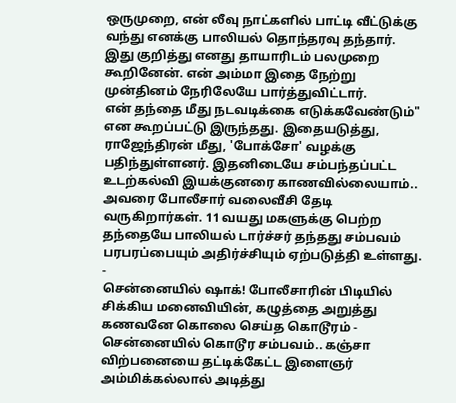ஒருமுறை, என் லீவு நாட்களில் பாட்டி வீட்டுக்கு வந்து எனக்கு பாலியல் தொந்தரவு தந்தார். இது குறித்து எனது தாயாரிடம் பலமுறை கூறினேன். என் அம்மா இதை நேற்று முன்தினம் நேரிலேயே பார்த்துவிட்டார்.
என் தந்தை மீது நடவடிக்கை எடுக்கவேண்டும்" என கூறப்பட்டு இருந்தது. இதையடுத்து, ராஜேந்திரன் மீது, 'போக்சோ' வழக்கு பதிந்துள்ளனர். இதனிடையே சம்பந்தப்பட்ட உடற்கல்வி இயக்குனரை காணவில்லையாம்.. அவரை போலீசார் வலைவீசி தேடி வருகிறார்கள். 11 வயது மகளுக்கு பெற்ற தந்தையே பாலியல் டார்ச்சர் தந்தது சம்பவம் பரபரப்பையும் அதிர்ச்சியும் ஏற்படுத்தி உள்ளது.
-
சென்னையில் ஷாக்! போலீசாரின் பிடியில் சிக்கிய மனைவியின், கழுத்தை அறுத்து கணவனே கொலை செய்த கொடூரம் -
சென்னையில் கொடூர சம்பவம்.. கஞ்சா விற்பனையை தட்டிக்கேட்ட இளைஞர் அம்மிக்கல்லால் அடித்து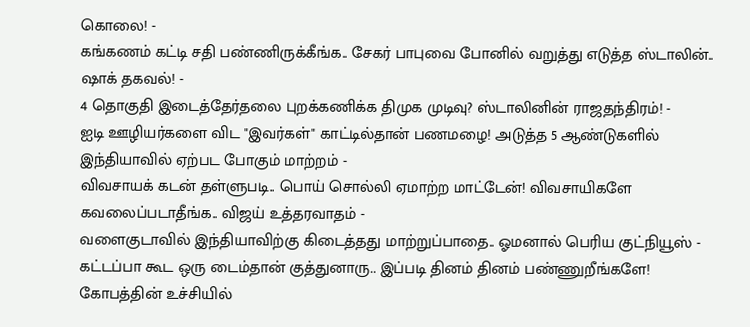கொலை! -
கங்கணம் கட்டி சதி பண்ணிருக்கீங்க.. சேகர் பாபுவை போனில் வறுத்து எடுத்த ஸ்டாலின்.. ஷாக் தகவல்! -
4 தொகுதி இடைத்தேர்தலை புறக்கணிக்க திமுக முடிவு? ஸ்டாலினின் ராஜதந்திரம்! -
ஐடி ஊழியர்களை விட "இவர்கள்" காட்டில்தான் பணமழை! அடுத்த 5 ஆண்டுகளில் இந்தியாவில் ஏற்பட போகும் மாற்றம் -
விவசாயக் கடன் தள்ளுபடி.. பொய் சொல்லி ஏமாற்ற மாட்டேன்! விவசாயிகளே கவலைப்படாதீங்க.. விஜய் உத்தரவாதம் -
வளைகுடாவில் இந்தியாவிற்கு கிடைத்தது மாற்றுப்பாதை.. ஓமனால் பெரிய குட்நியூஸ் -
கட்டப்பா கூட ஒரு டைம்தான் குத்துனாரு.. இப்படி தினம் தினம் பண்ணுறீங்களே! கோபத்தின் உச்சியில்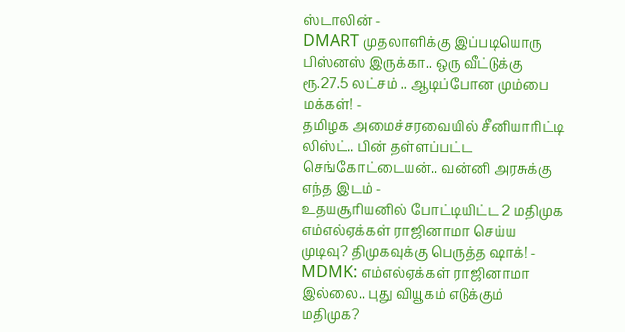ஸ்டாலின் -
DMART முதலாளிக்கு இப்படியொரு பிஸ்னஸ் இருக்கா.. ஒரு வீட்டுக்கு ரூ.27.5 லட்சம் .. ஆடிப்போன மும்பை மக்கள்! -
தமிழக அமைச்சரவையில் சீனியாரிட்டி லிஸ்ட்.. பின் தள்ளப்பட்ட செங்கோட்டையன்.. வன்னி அரசுக்கு எந்த இடம் -
உதயசூரியனில் போட்டியிட்ட 2 மதிமுக எம்எல்ஏக்கள் ராஜினாமா செய்ய முடிவு? திமுகவுக்கு பெருத்த ஷாக்! -
MDMK: எம்எல்ஏக்கள் ராஜினாமா இல்லை.. புது வியூகம் எடுக்கும் மதிமுக?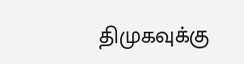திமுகவுக்கு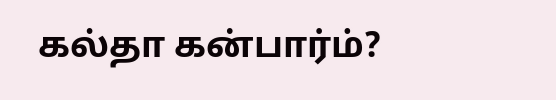கல்தா கன்பார்ம்?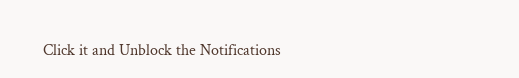Click it and Unblock the Notifications